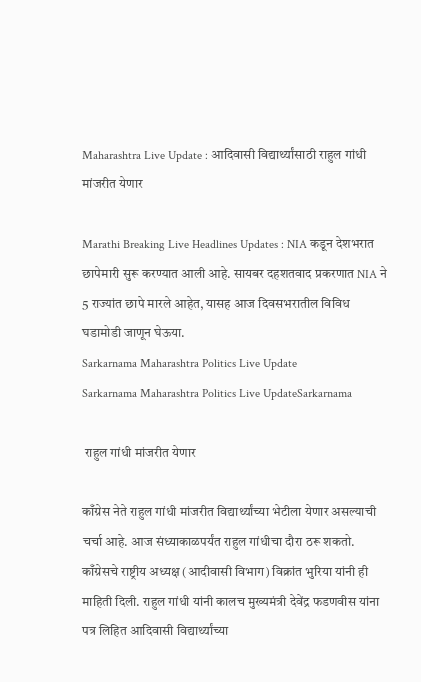Maharashtra Live Update : आदिवासी विद्यार्थ्यांसाठी राहुल गांधी मांजरीत येणार

Marathi Breaking Live Headlines Updates : NIA कडून देशभरात छापेमारी सुरू करण्यात आली आहे. सायबर दहशतवाद प्रकरणात NIA ने 5 राज्यांत छापे मारले आहेत, यासह आज दिवसभरातील विविध घडामोडी जाणून घेऊया.
Sarkarnama Maharashtra Politics Live Update
Sarkarnama Maharashtra Politics Live UpdateSarkarnama

 राहुल गांधी मांजरीत येणार

काँग्रेस नेते राहुल गांधी मांजरीत विद्यार्थ्यांच्या भेटीला येणार असल्याची चर्चा आहे. आज संध्याकाळपर्यंत राहुल गांधीचा दौरा ठरू शकतो. काँग्रेसचे राष्ट्रीय अध्यक्ष (आदीवासी विभाग) विक्रांत भुरिया यांनी ही माहिती दिली. राहुल गांधी यांनी कालच मुख्यमंत्री देवेंद्र फडणवीस यांना पत्र लिहित आदिवासी विद्यार्थ्यांच्या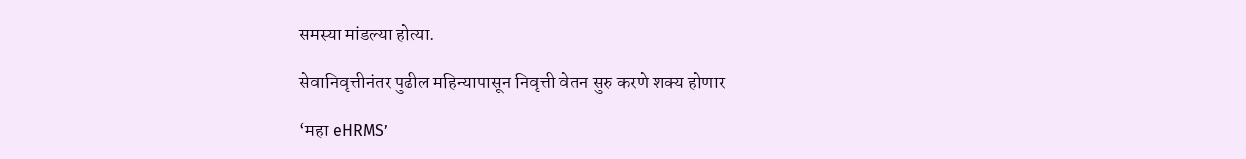समस्या मांडल्या होत्या.

सेवानिवृत्तीनंतर पुढील महिन्यापासून निवृत्ती वेतन सुरु करणे शक्य होणार

‘महा eHRMS’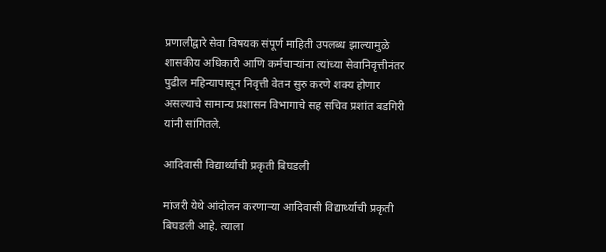प्रणालीद्वारे सेवा विषयक संपूर्ण माहिती उपलब्ध झाल्यामुळे शासकीय अधिकारी आणि कर्मचाऱ्यांना त्यांच्या सेवानिवृत्तीनंतर पुढील महिन्यापासून निवृत्ती वेतन सुरु करणे शक्य होणार असल्याचे सामान्य प्रशासन विभागाचे सह सचिव प्रशांत बडगिरी यांनी सांगितले.

आदिवासी विद्यार्थ्याची प्रकृती बिघडली

मांजरी येथे आंदोलन करणाऱ्या आदिवासी विद्यार्थ्याची प्रकृती बिघडली आहे. त्याला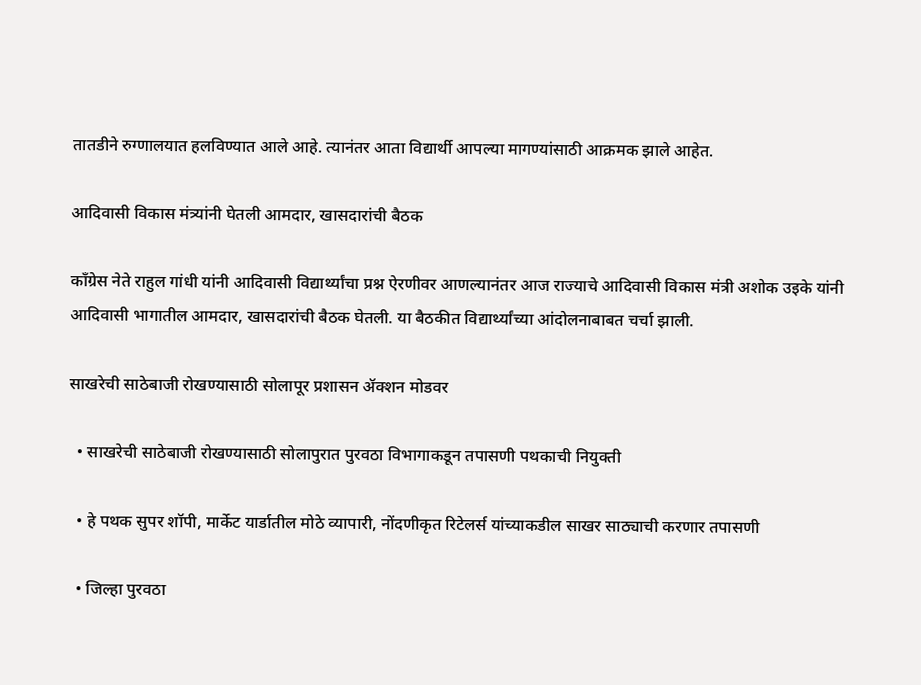तातडीने रुग्णालयात हलविण्यात आले आहे. त्यानंतर आता विद्यार्थी आपल्या मागण्यांसाठी आक्रमक झाले आहेत.

आदिवासी विकास मंत्र्यांनी घेतली आमदार, खासदारांची बैठक

काँग्रेस नेते राहुल गांधी यांनी आदिवासी विद्यार्थ्यांचा प्रश्न ऐरणीवर आणल्यानंतर आज राज्याचे आदिवासी विकास मंत्री अशोक उइके यांनी आदिवासी भागातील आमदार, खासदारांची बैठक घेतली. या बैठकीत विद्यार्थ्यांच्या आंदोलनाबाबत चर्चा झाली.

साखरेची साठेबाजी रोखण्यासाठी सोलापूर प्रशासन ॲक्शन मोडवर

  • साखरेची साठेबाजी रोखण्यासाठी सोलापुरात पुरवठा विभागाकडून तपासणी पथकाची नियुक्ती

  • हे पथक सुपर शॉपी, मार्केट यार्डातील मोठे व्यापारी, नोंदणीकृत रिटेलर्स यांच्याकडील साखर साठ्याची करणार तपासणी

  • जिल्हा पुरवठा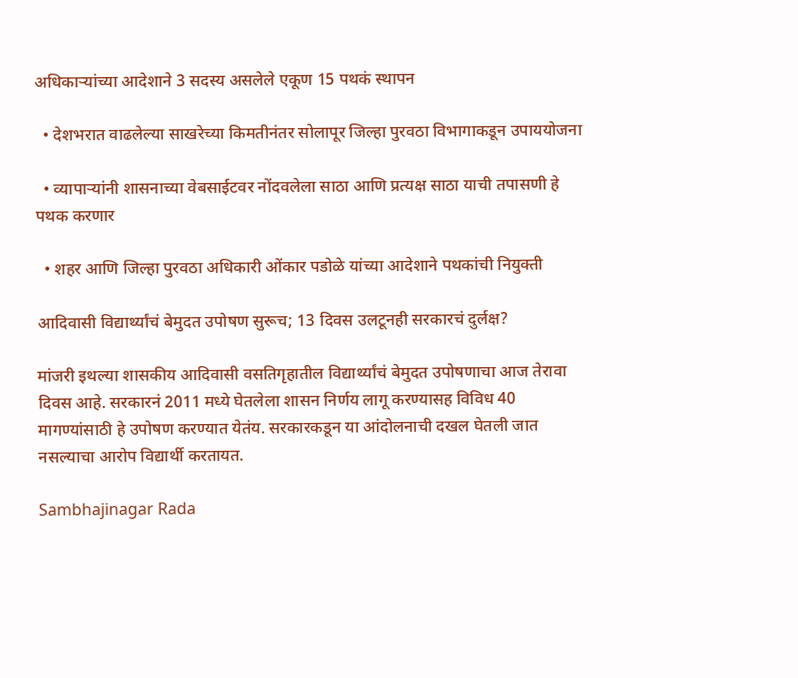अधिकाऱ्यांच्या आदेशाने 3 सदस्य असलेले एकूण 15 पथकं स्थापन

  • देशभरात वाढलेल्या साखरेच्या किमतीनंतर सोलापूर जिल्हा पुरवठा विभागाकडून उपाययोजना

  • व्यापाऱ्यांनी शासनाच्या वेबसाईटवर नोंदवलेला साठा आणि प्रत्यक्ष साठा याची तपासणी हे पथक करणार

  • शहर आणि जिल्हा पुरवठा अधिकारी ओंकार पडोळे यांच्या आदेशाने पथकांची नियुक्ती

आदिवासी विद्यार्थ्यांचं बेमुदत उपोषण सुरूच; 13 दिवस उलटूनही सरकारचं दुर्लक्ष?

मांजरी इथल्या शासकीय आदिवासी वसतिगृहातील विद्यार्थ्यांचं बेमुदत उपोषणाचा आज तेरावा दिवस आहे. सरकारनं 2011 मध्ये घेतलेला शासन निर्णय लागू करण्यासह विविध 40 मागण्यांसाठी हे उपोषण करण्यात येतंय. सरकारकडून या आंदोलनाची दखल घेतली जात नसल्याचा आरोप विद्यार्थी करतायत.

Sambhajinagar Rada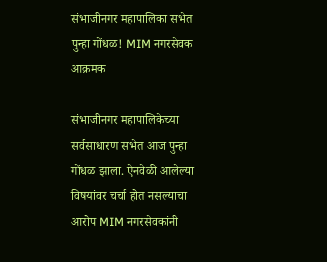संभाजीनगर महापालिका सभेत पुन्हा गोंधळ! MIM नगरसेवक आक्रमक

संभाजीनगर महापालिकेच्या सर्वसाधारण सभेत आज पुन्हा गोंधळ झाला. ऐनवेळी आलेल्या विषयांवर चर्चा होत नसल्याचा आरोप MIM नगरसेवकांनी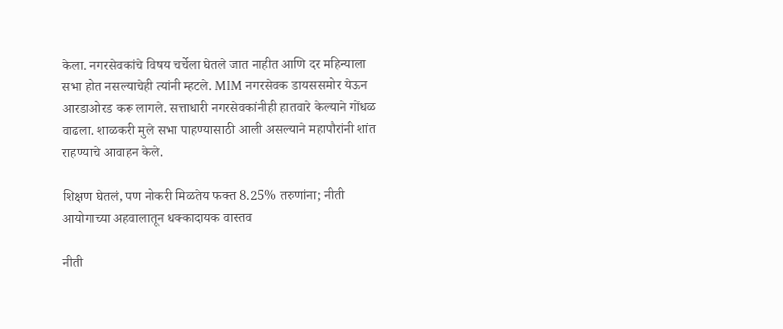केला. नगरसेवकांचे विषय चर्चेला घेतले जात नाहीत आणि दर महिन्याला सभा होत नसल्याचेही त्यांनी म्हटले. MIM नगरसेवक डायससमोर येऊन आरडाओरड करू लागले. सत्ताधारी नगरसेवकांनीही हातवारे केल्याने गोंधळ वाढला. शाळकरी मुले सभा पाहण्यासाठी आली असल्याने महापौरांनी शांत राहण्याचे आवाहन केले.

शिक्षण घेतलं, पण नोकरी मिळतेय फक्त 8.25% तरुणांना; नीती आयोगाच्या अहवालातून धक्कादायक वास्तव

नीती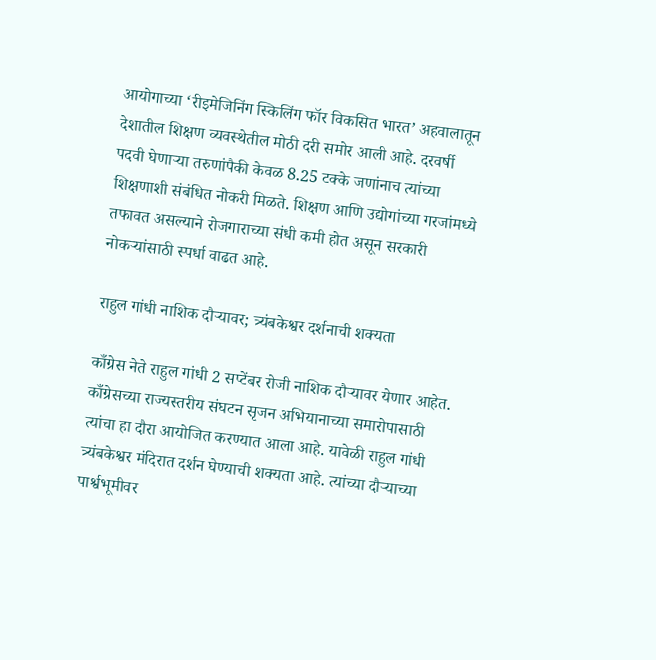आयोगाच्या ‘रीइमेजिनिंग स्किलिंग फॉर विकसित भारत’ अहवालातून देशातील शिक्षण व्यवस्थेतील मोठी दरी समोर आली आहे. दरवर्षी पदवी घेणाऱ्या तरुणांपैकी केवळ 8.25 टक्के जणांनाच त्यांच्या शिक्षणाशी संबंधित नोकरी मिळते. शिक्षण आणि उद्योगांच्या गरजांमध्ये तफावत असल्याने रोजगाराच्या संधी कमी होत असून सरकारी नोकऱ्यांसाठी स्पर्धा वाढत आहे.

राहुल गांधी नाशिक दौऱ्यावर; त्र्यंबकेश्वर दर्शनाची शक्यता

काँग्रेस नेते राहुल गांधी 2 सप्टेंबर रोजी नाशिक दौऱ्यावर येणार आहेत. काँग्रेसच्या राज्यस्तरीय संघटन सृजन अभियानाच्या समारोपासाठी त्यांचा हा दौरा आयोजित करण्यात आला आहे. यावेळी राहुल गांधी त्र्यंबकेश्वर मंदिरात दर्शन घेण्याची शक्यता आहे. त्यांच्या दौऱ्याच्या पार्श्वभूमीवर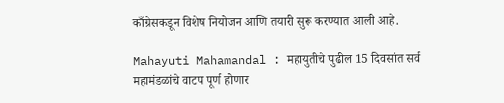काँग्रेसकडून विशेष नियोजन आणि तयारी सुरू करण्यात आली आहे.

Mahayuti Mahamandal : महायुतीचे पुढील 15 दिवसांत सर्व महामंडळांचे वाटप पूर्ण होणार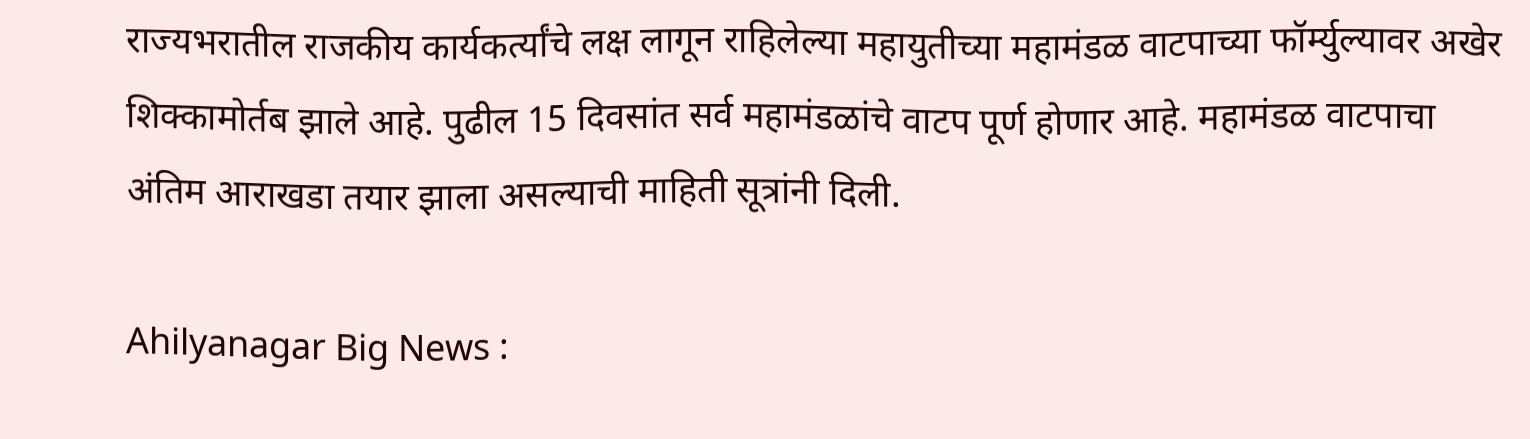राज्यभरातील राजकीय कार्यकर्त्यांचे लक्ष लागून राहिलेल्या महायुतीच्या महामंडळ वाटपाच्या फॉर्म्युल्यावर अखेर शिक्कामोर्तब झाले आहे. पुढील 15 दिवसांत सर्व महामंडळांचे वाटप पूर्ण होणार आहे. महामंडळ वाटपाचा अंतिम आराखडा तयार झाला असल्याची माहिती सूत्रांनी दिली.

Ahilyanagar Big News :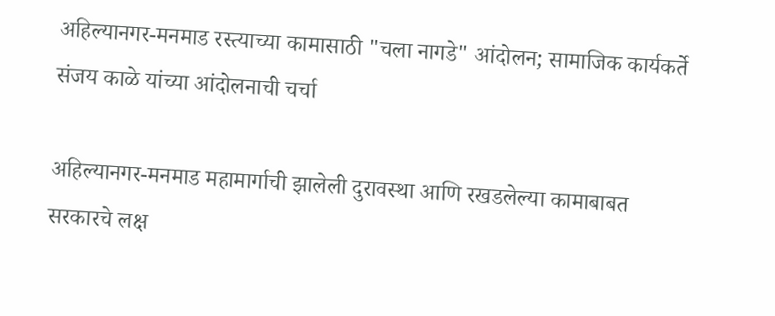अहिल्यानगर-मनमाड रस्त्याच्या कामासाठी "चला नागडे" आंदोलन; सामाजिक कार्यकर्ते संजय काळे यांच्या आंदोलनाची चर्चा

अहिल्यानगर-मनमाड महामार्गाची झालेली दुरावस्था आणि रखडलेल्या कामाबाबत सरकारचे लक्ष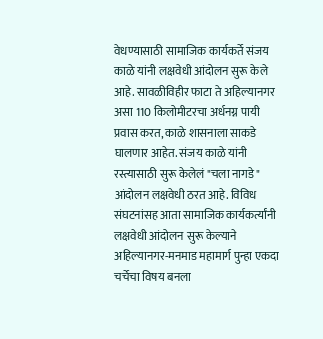वेधण्यासाठी सामाजिक कार्यकर्ते संजय काळे यांनी लक्षवेधी आंदोलन सुरू केले आहे. सावळीविहीर फाटा ते अहिल्यानगर असा 110 किलोमीटरचा अर्धनग्न पायी प्रवास करत, काळे शासनाला साकडे घालणार आहेत. संजय काळे यांनी रस्त्यासाठी सुरू केलेलं "चला नागडे" आंदोलन लक्षवेधी ठरत आहे. विविध संघटनांसह आता सामाजिक कार्यकर्त्यांनी लक्षवेधी आंदोलन सुरू केल्याने अहिल्यानगर-मनमाड महामार्ग पुन्हा एकदा चर्चेचा विषय बनला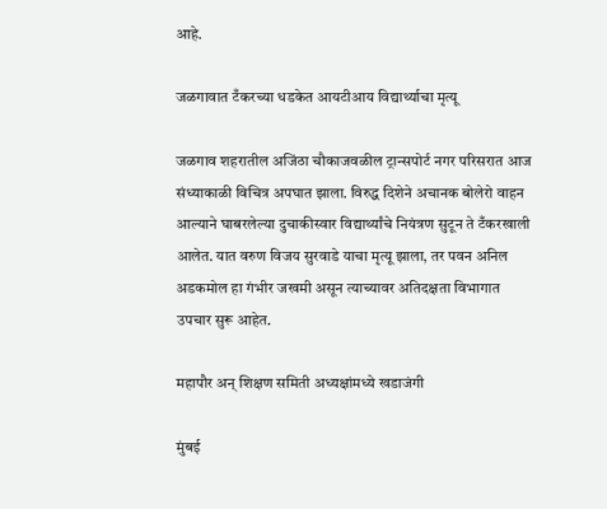आहे.

जळगावात टँकरच्या धडकेत आयटीआय विद्यार्थ्याचा मृत्यू

जळगाव शहरातील अजिंठा चौकाजवळील ट्रान्सपोर्ट नगर परिसरात आज संध्याकाळी विचित्र अपघात झाला. विरुद्ध दिशेने अचानक बोलेरो वाहन आल्याने घाबरलेल्या दुचाकीस्वार विद्यार्थ्यांचे नियंत्रण सुटून ते टँकरखाली आलेत. यात वरुण विजय सुरवाडे याचा मृत्यू झाला, तर पवन अनिल अडकमोल हा गंभीर जखमी असून त्याच्यावर अतिदक्षता विभागात उपचार सुरू आहेत.

महापौर अन् शिक्षण समिती अध्यक्षांमध्ये खडाजंगी

मुंबई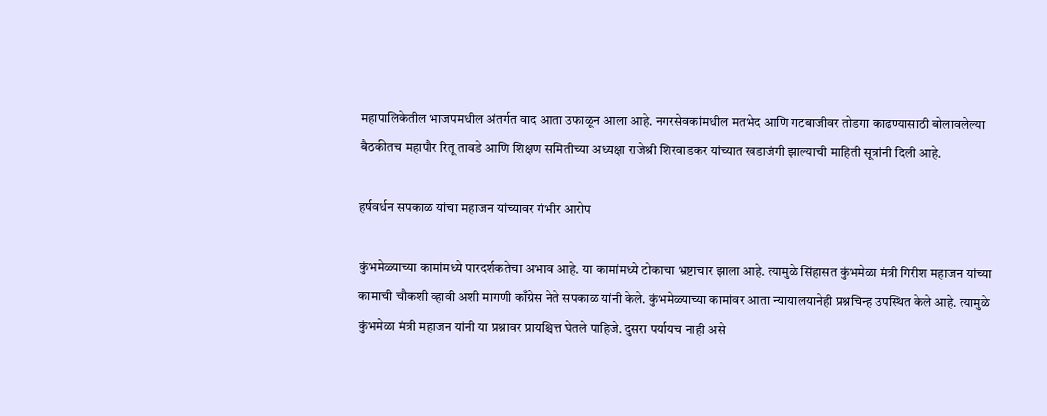महापालिकेतील भाजपमधील अंतर्गत वाद आता उफाळून आला आहे. नगरसेवकांमधील मतभेद आणि गटबाजीवर तोडगा काढण्यासाठी बोलावलेल्या बैठकीतच महापौर रितू तावडे आणि शिक्षण समितीच्या अध्यक्षा राजेश्री शिरवाडकर यांच्यात खडाजंगी झाल्याची माहिती सूत्रांनी दिली आहे.

हर्षवर्धन सपकाळ यांचा महाजन यांच्यावर गंभीर आरोप

कुंभमेळ्याच्या कामांमध्ये पारदर्शकतेचा अभाव आहे. या कामांमध्ये टोकाचा भ्रष्टाचार झाला आहे. त्यामुळे सिंहासत कुंभमेळा मंत्री गिरीश महाजन यांच्या कामाची चौकशी व्हावी अशी मागणी काँग्रेस नेते सपकाळ यांनी केले. कुंभमेळ्याच्या कामांवर आता न्यायालयानेही प्रश्नचिन्ह उपस्थित केले आहे. त्यामुळे कुंभमेळा मंत्री महाजन यांनी या प्रश्नावर प्रायश्चित्त घेतले पाहिजे. दुसरा पर्यायच नाही असे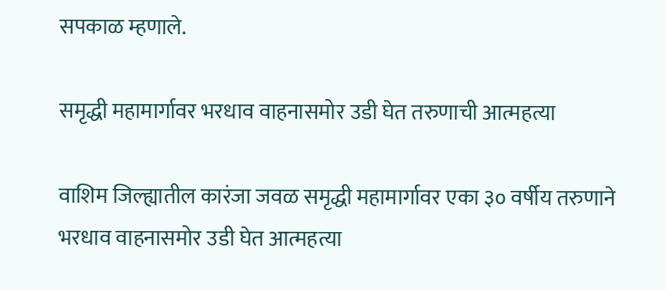सपकाळ म्हणाले.

समृद्धी महामार्गावर भरधाव वाहनासमोर उडी घेत तरुणाची आत्महत्या

वाशिम जिल्ह्यातील कारंजा जवळ समृद्धी महामार्गावर एका ३० वर्षीय तरुणाने भरधाव वाहनासमोर उडी घेत आत्महत्या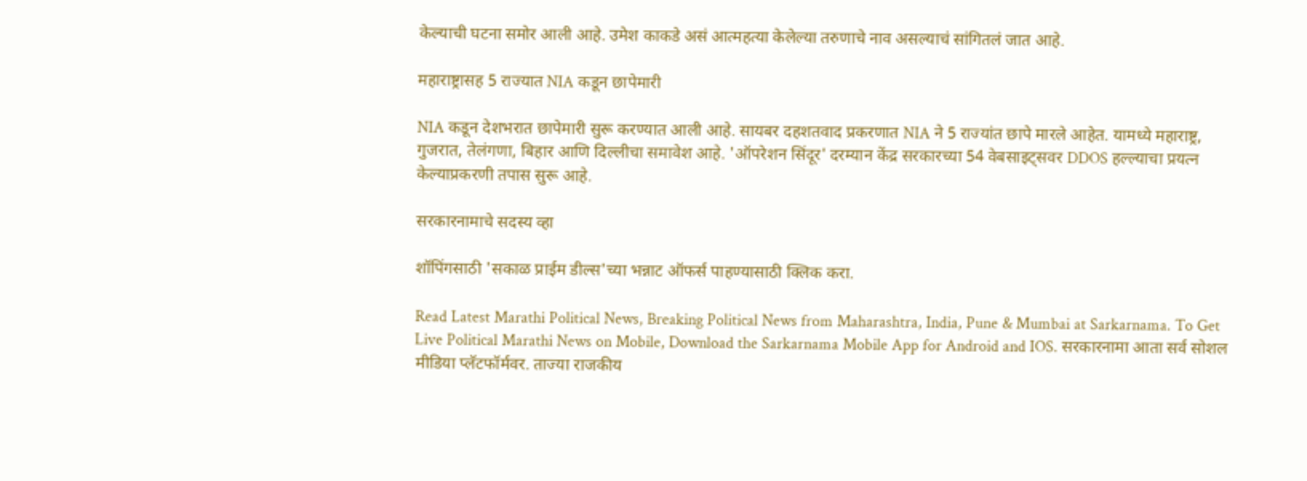केल्याची घटना समोर आली आहे. उमेश काकडे असं आत्महत्या केलेल्या तरुणाचे नाव असल्याचं सांगितलं जात आहे.

महाराष्ट्रासह 5 राज्यात NIA कडून छापेमारी

NIA कडून देशभरात छापेमारी सुरू करण्यात आली आहे. सायबर दहशतवाद प्रकरणात NIA ने 5 राज्यांत छापे मारले आहेत. यामध्ये महाराष्ट्र, गुजरात, तेलंगणा, बिहार आणि दिल्लीचा समावेश आहे. 'ऑपरेशन सिंदूर' दरम्यान केंद्र सरकारच्या 54 वेबसाइट्सवर DDOS हल्ल्याचा प्रयत्न केल्याप्रकरणी तपास सुरू आहे.

सरकारनामाचे सदस्य व्हा

शॉपिंगसाठी 'सकाळ प्राईम डील्स'च्या भन्नाट ऑफर्स पाहण्यासाठी क्लिक करा.

Read Latest Marathi Political News, Breaking Political News from Maharashtra, India, Pune & Mumbai at Sarkarnama. To Get Live Political Marathi News on Mobile, Download the Sarkarnama Mobile App for Android and IOS. सरकारनामा आता सर्व सोशल मीडिया प्लॅटफॉर्मवर. ताज्या राजकीय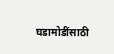घडामोडींसाठी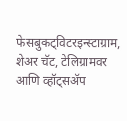फेसबुकट्विटरइन्स्टाग्राम, शेअर चॅट, टेलिग्रामवर आणि व्हॉट्सॲप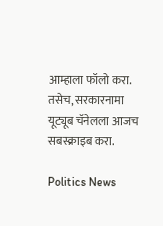आम्हाला फॉलो करा. तसेच, सरकारनामा यूट्यूब चॅनेलला आजच सबस्क्राइब करा.

Politics News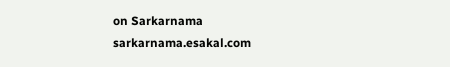on Sarkarnama
sarkarnama.esakal.com